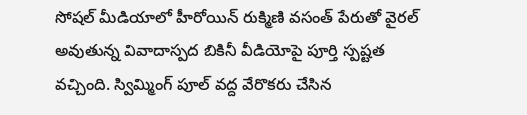సోషల్ మీడియాలో హీరోయిన్ రుక్మిణి వసంత్ పేరుతో వైరల్ అవుతున్న వివాదాస్పద బికినీ వీడియోపై పూర్తి స్పష్టత వచ్చింది. స్విమ్మింగ్ పూల్ వద్ద వేరొకరు చేసిన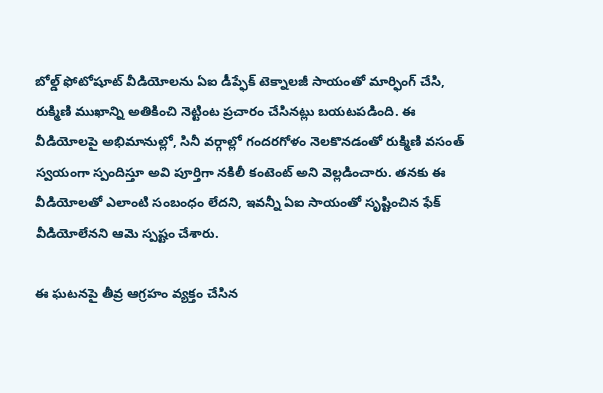బోల్డ్ ఫోటోషూట్ వీడియోలను ఏఐ డీప్ఫేక్ టెక్నాలజీ సాయంతో మార్ఫింగ్ చేసి, రుక్మిణి ముఖాన్ని అతికించి నెట్టింట ప్రచారం చేసినట్లు బయటపడింది. ఈ వీడియోలపై అభిమానుల్లో, సినీ వర్గాల్లో గందరగోళం నెలకొనడంతో రుక్మిణి వసంత్ స్వయంగా స్పందిస్తూ అవి పూర్తిగా నకిలీ కంటెంట్ అని వెల్లడించారు. తనకు ఈ వీడియోలతో ఎలాంటి సంబంధం లేదని, ఇవన్నీ ఏఐ సాయంతో సృష్టించిన ఫేక్ వీడియోలేనని ఆమె స్పష్టం చేశారు.

ఈ ఘటనపై తీవ్ర ఆగ్రహం వ్యక్తం చేసిన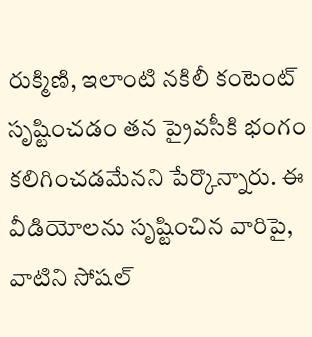రుక్మిణి, ఇలాంటి నకిలీ కంటెంట్ సృష్టించడం తన ప్రైవసీకి భంగం కలిగించడమేనని పేర్కొన్నారు. ఈ వీడియోలను సృష్టించిన వారిపై, వాటిని సోషల్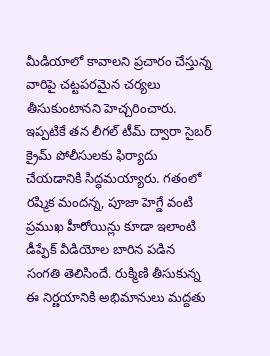మీడియాలో కావాలని ప్రచారం చేస్తున్న వారిపై చట్టపరమైన చర్యలు తీసుకుంటానని హెచ్చరించారు. ఇప్పటికే తన లీగల్ టీమ్ ద్వారా సైబర్ క్రైమ్ పోలీసులకు ఫిర్యాదు చేయడానికి సిద్ధమయ్యారు. గతంలో రష్మిక మందన్న, పూజా హెగ్డే వంటి ప్రముఖ హీరోయిన్లు కూడా ఇలాంటి డీప్ఫేక్ వీడియోల బారిన పడిన సంగతి తెలిసిందే. రుక్మిణి తీసుకున్న ఈ నిర్ణయానికి అభిమానులు మద్దతు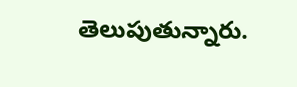తెలుపుతున్నారు.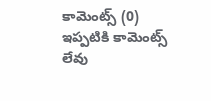కామెంట్స్ (0)
ఇప్పటికి కామెంట్స్ లేవు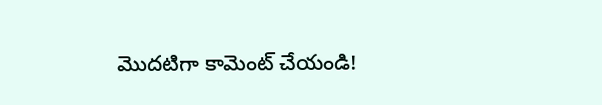మొదటిగా కామెంట్ చేయండి!